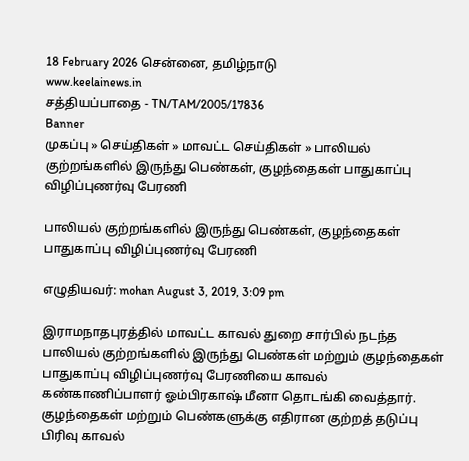18 February 2026 சென்னை, தமிழ்நாடு
www.keelainews.in
சத்தியப்பாதை - TN/TAM/2005/17836
Banner
முகப்பு » செய்திகள் » மாவட்ட செய்திகள் » பாலியல் குற்றங்களில் இருந்து பெண்கள், குழந்தைகள் பாதுகாப்பு விழிப்புணர்வு பேரணி

பாலியல் குற்றங்களில் இருந்து பெண்கள், குழந்தைகள் பாதுகாப்பு விழிப்புணர்வு பேரணி

எழுதியவர்: mohan August 3, 2019, 3:09 pm

இராமநாதபுரத்தில் மாவட்ட காவல் துறை சார்பில் நடந்த பாலியல் குற்றங்களில் இருந்து பெண்கள் மற்றும் குழந்தைகள் பாதுகாப்பு விழிப்புணர்வு பேரணியை காவல் கண்காணிப்பாளர் ஓம்பிரகாஷ் மீனா தொடங்கி வைத்தார். குழந்தைகள் மற்றும் பெண்களுக்கு எதிரான குற்றத் தடுப்பு பிரிவு காவல்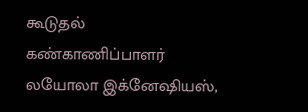கூடுதல் கண்காணிப்பாளர் லயோலா இக்னேஷியஸ்,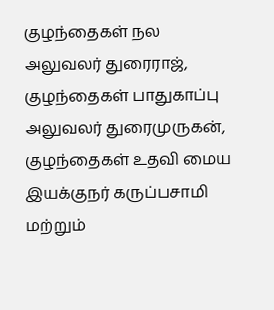குழந்தைகள் நல அலுவலர் துரைராஜ், குழந்தைகள் பாதுகாப்பு அலுவலர் துரைமுருகன், குழந்தைகள் உதவி மைய இயக்குநர் கருப்பசாமி மற்றும்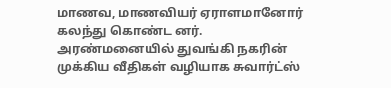மாணவ, மாணவியர் ஏராளமானோர் கலந்து கொண்ட னர். அரண்மனையில் துவங்கி நகரின் முக்கிய வீதிகள் வழியாக சுவார்ட்ஸ்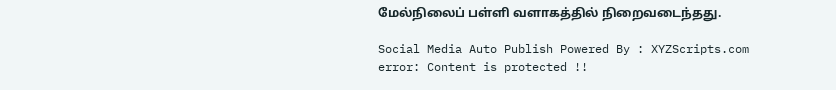மேல்நிலைப் பள்ளி வளாகத்தில் நிறைவடைந்தது.

Social Media Auto Publish Powered By : XYZScripts.com
error: Content is protected !!